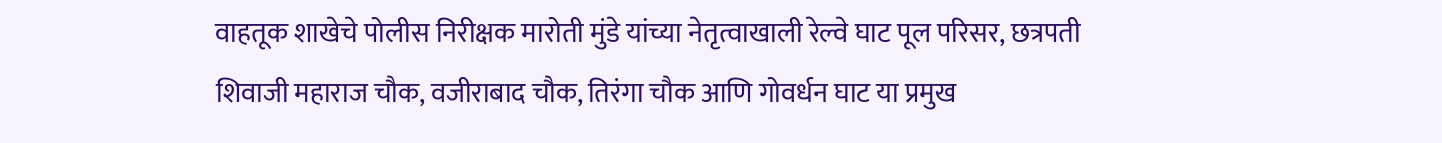वाहतूक शाखेचे पोलीस निरीक्षक मारोती मुंडे यांच्या नेतृत्वाखाली रेल्वे घाट पूल परिसर, छत्रपती शिवाजी महाराज चौक, वजीराबाद चौक, तिरंगा चौक आणि गोवर्धन घाट या प्रमुख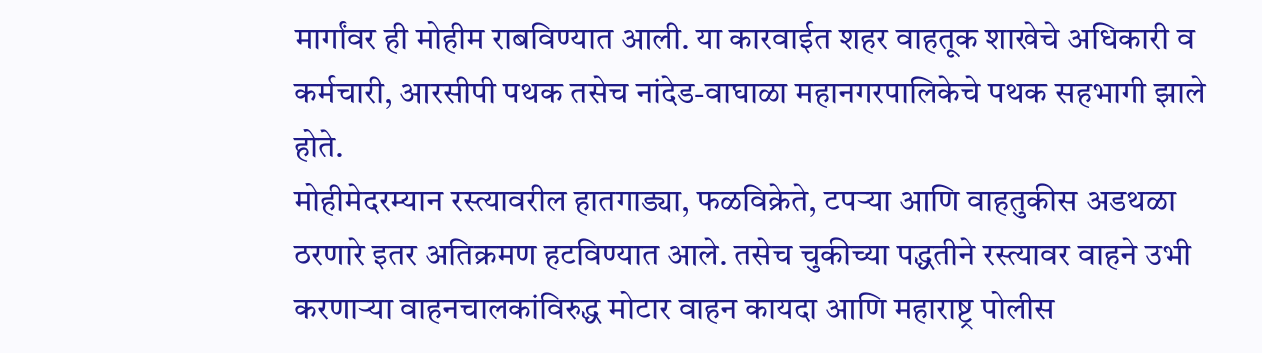मार्गांवर ही मोहीम राबविण्यात आली. या कारवाईत शहर वाहतूक शाखेचे अधिकारी व कर्मचारी, आरसीपी पथक तसेच नांदेड-वाघाळा महानगरपालिकेचे पथक सहभागी झाले होते.
मोहीमेदरम्यान रस्त्यावरील हातगाड्या, फळविक्रेते, टपऱ्या आणि वाहतुकीस अडथळा ठरणारे इतर अतिक्रमण हटविण्यात आले. तसेच चुकीच्या पद्धतीने रस्त्यावर वाहने उभी करणाऱ्या वाहनचालकांविरुद्ध मोटार वाहन कायदा आणि महाराष्ट्र पोलीस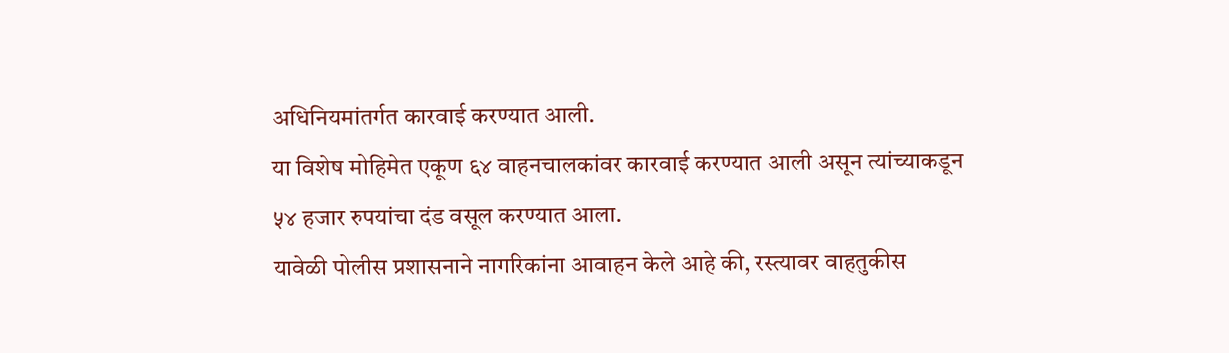अधिनियमांतर्गत कारवाई करण्यात आली.
या विशेष मोहिमेत एकूण ६४ वाहनचालकांवर कारवाई करण्यात आली असून त्यांच्याकडून ५४ हजार रुपयांचा दंड वसूल करण्यात आला.
यावेळी पोलीस प्रशासनाने नागरिकांना आवाहन केले आहे की, रस्त्यावर वाहतुकीस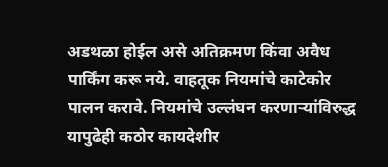अडथळा होईल असे अतिक्रमण किंवा अवैध पार्किंग करू नये. वाहतूक नियमांचे काटेकोर पालन करावे. नियमांचे उल्लंघन करणाऱ्यांविरुद्ध यापुढेही कठोर कायदेशीर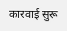कारवाई सुरू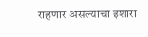राहणार असल्याचा इशारा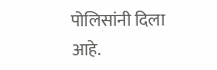पोलिसांनी दिला आहे.